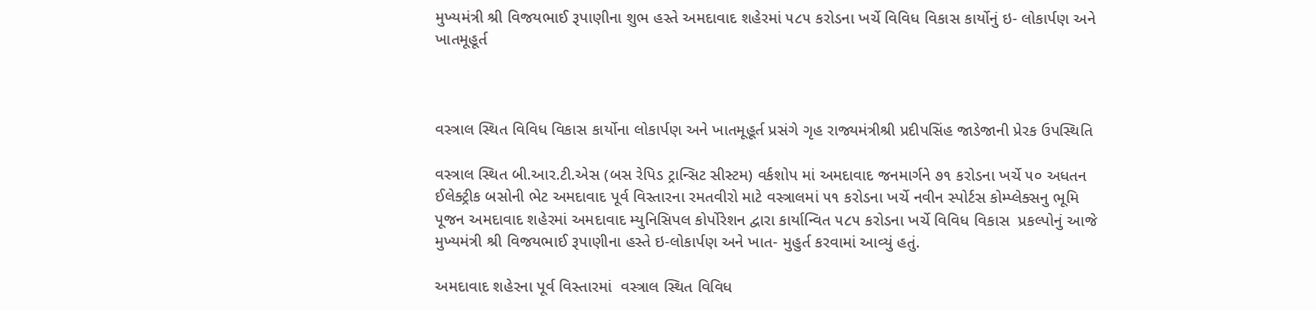મુખ્યમંત્રી શ્રી વિજયભાઈ રૂપાણીના શુભ હસ્તે અમદાવાદ શહેરમાં ૫૮૫ કરોડના ખર્ચે વિવિધ વિકાસ કાર્યોનું ઇ- લોકાર્પણ અને ખાતમૂહૂર્ત



વસ્ત્રાલ સ્થિત વિવિધ વિકાસ કાર્યોના લોકાર્પણ અને ખાતમૂહૂર્ત પ્રસંગે ગૃહ રાજ્યમંત્રીશ્રી પ્રદીપસિંહ જાડેજાની પ્રેરક ઉપસ્થિતિ

વસ્ત્રાલ સ્થિત બી.આર.ટી.એસ (બસ રેપિડ ટ્રાન્સિટ સીસ્ટમ) વર્કશોપ માં અમદાવાદ જનમાર્ગને ૭૧ કરોડના ખર્ચે ૫૦ અધતન ઈલેક્ટ્રીક બસોની ભેટ અમદાવાદ પૂર્વ વિસ્તારના રમતવીરો માટે વસ્ત્રાલમાં ૫૧ કરોડના ખર્ચે નવીન સ્પોર્ટસ કોમ્પ્લેક્સનુ ભૂમિ પૂજન અમદાવાદ શહેરમાં અમદાવાદ મ્યુનિસિપલ કોર્પોરેશન દ્વારા કાર્યાન્વિત ૫૮૫ કરોડના ખર્ચે વિવિધ વિકાસ  પ્રકલ્પોનું આજે મુખ્યમંત્રી શ્રી વિજયભાઈ રૂપાણીના હસ્તે ઇ-લોકાર્પણ અને ખાત- મુહુર્ત કરવામાં આવ્યું હતું.

અમદાવાદ શહેરના પૂર્વ વિસ્તારમાં  વસ્ત્રાલ સ્થિત વિવિધ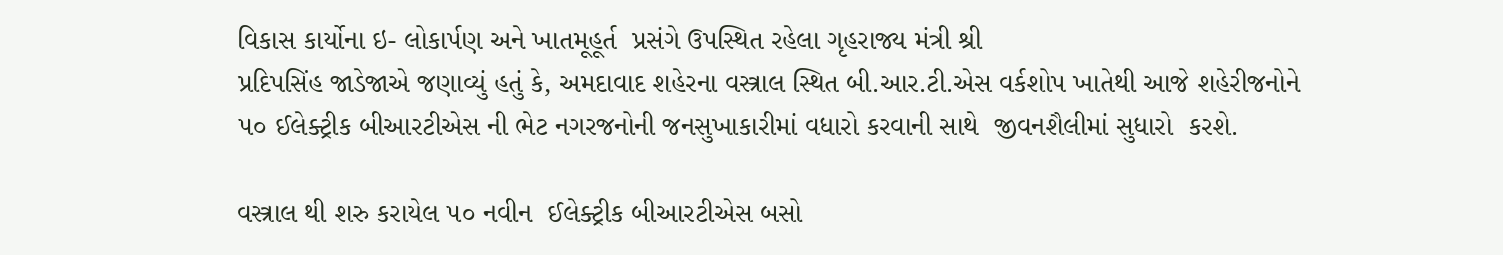વિકાસ કાર્યોના ઇ- લોકાર્પણ અને ખાતમૂહૂર્ત  પ્રસંગે ઉપસ્થિત રહેલા ગૃહરાજ્ય મંત્રી શ્રી
પ્રદિપસિંહ જાડેજાએ જણાવ્યું હતું કે, અમદાવાદ શહેરના વસ્ત્રાલ સ્થિત બી.આર.ટી.એસ વર્કશોપ ખાતેથી આજે શહેરીજનોને ૫૦ ઈલેક્ટ્રીક બીઆરટીએસ ની ભેટ નગરજનોની જનસુખાકારીમાં વધારો કરવાની સાથે  જીવનશૈલીમાં સુધારો  કરશે.

વસ્ત્રાલ થી શરુ કરાયેલ ૫૦ નવીન  ઈલેક્ટ્રીક બીઆરટીએસ બસો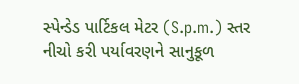સ્પેન્ડેડ પાર્ટિકલ મેટર (S.p.m.) સ્તર નીચો કરી પર્યાવરણને સાનુકૂળ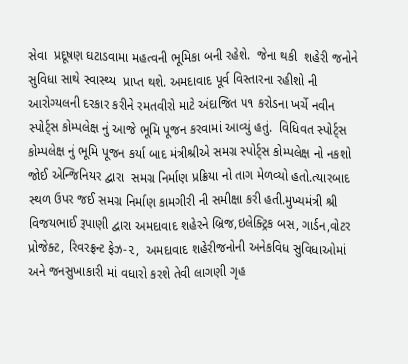સેવા  પ્રદૂષણ ઘટાડવામા મહત્વની ભૂમિકા બની રહેશે.  જેના થકી  શહેરી જનોને સુવિધા સાથે સ્વાસ્થ્ય  પ્રાપ્ત થશે. અમદાવાદ પૂર્વ વિસ્તારના રહીશો ની આરોગ્યલની દરકાર કરીને રમતવીરો માટે અંદાજિત ૫૧ કરોડના ખર્ચે નવીન સ્પોર્ટ્સ કોમ્પલેક્ષ નું આજે ભૂમિ પૂજન કરવામાં આવ્યું હતું.  વિધિવત સ્પોર્ટ્સ કોમ્પલેક્ષ નું ભૂમિ પૂજન કર્યા બાદ મંત્રીશ્રીએ સમગ્ર સ્પોર્ટ્સ કોમ્પલેક્ષ નો નકશો જોઈ એન્જિનિયર દ્વારા  સમગ્ર નિર્માણ પ્રક્રિયા નો તાગ મેળવ્યો હતો.ત્યારબાદ સ્થળ ઉપર જઈ સમગ્ર નિર્માણ કામગીરી ની સમીક્ષા કરી હતી.મુખ્યમંત્રી શ્રી વિજયભાઈ રૂપાણી દ્વારા અમદાવાદ શહેરને બ્રિજ,ઇલેક્ટ્રિક બસ, ગાર્ડન,વોટર પ્રોજેક્ટ, રિવરફ્રન્ટ ફેઝ-૨,  અમદાવાદ શહેરીજનોની અનેકવિધ સુવિધાઓમાં અને જનસુખાકારી માં વધારો કરશે તેવી લાગણી ગૃહ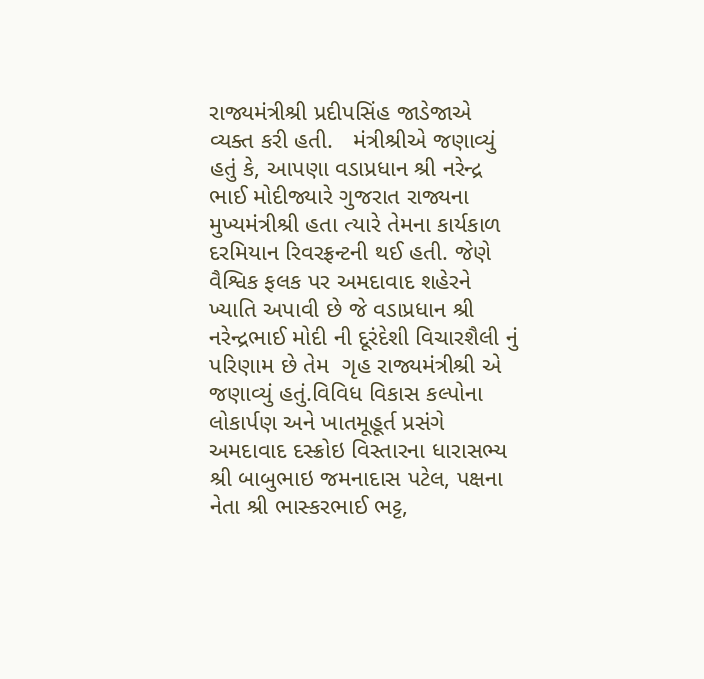રાજ્યમંત્રીશ્રી પ્રદીપસિંહ જાડેજાએ વ્યક્ત કરી હતી.   મંત્રીશ્રીએ જણાવ્યું હતું કે, આપણા વડાપ્રધાન શ્રી નરેન્દ્ર ભાઈ મોદીજ્યારે ગુજરાત રાજ્યના મુખ્યમંત્રીશ્રી હતા ત્યારે તેમના કાર્યકાળ દરમિયાન રિવરફ્રન્ટની થઈ હતી. જેણે વૈશ્વિક ફલક પર અમદાવાદ શહેરને ખ્યાતિ અપાવી છે જે વડાપ્રધાન શ્રી નરેન્દ્રભાઈ મોદી ની દૂરંદેશી વિચારશૈલી નું પરિણામ છે તેમ  ગૃહ રાજ્યમંત્રીશ્રી એ જણાવ્યું હતું.વિવિધ વિકાસ કલ્પોના લોકાર્પણ અને ખાતમૂહૂર્ત પ્રસંગે અમદાવાદ દસ્ક્રોઇ વિસ્તારના ધારાસભ્ય શ્રી બાબુભાઇ જમનાદાસ પટેલ, પક્ષના નેતા શ્રી ભાસ્કરભાઈ ભટ્ટ,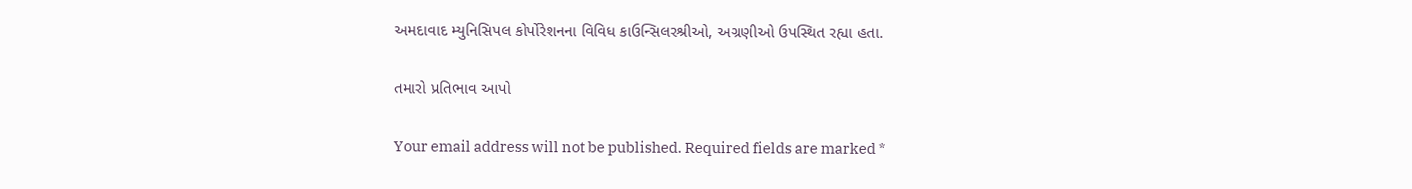અમદાવાદ મ્યુનિસિપલ કોર્પોરેશનના વિવિધ કાઉન્સિલરશ્રીઓ, અગ્રણીઓ ઉપસ્થિત રહ્યા હતા.

તમારો પ્રતિભાવ આપો

Your email address will not be published. Required fields are marked *